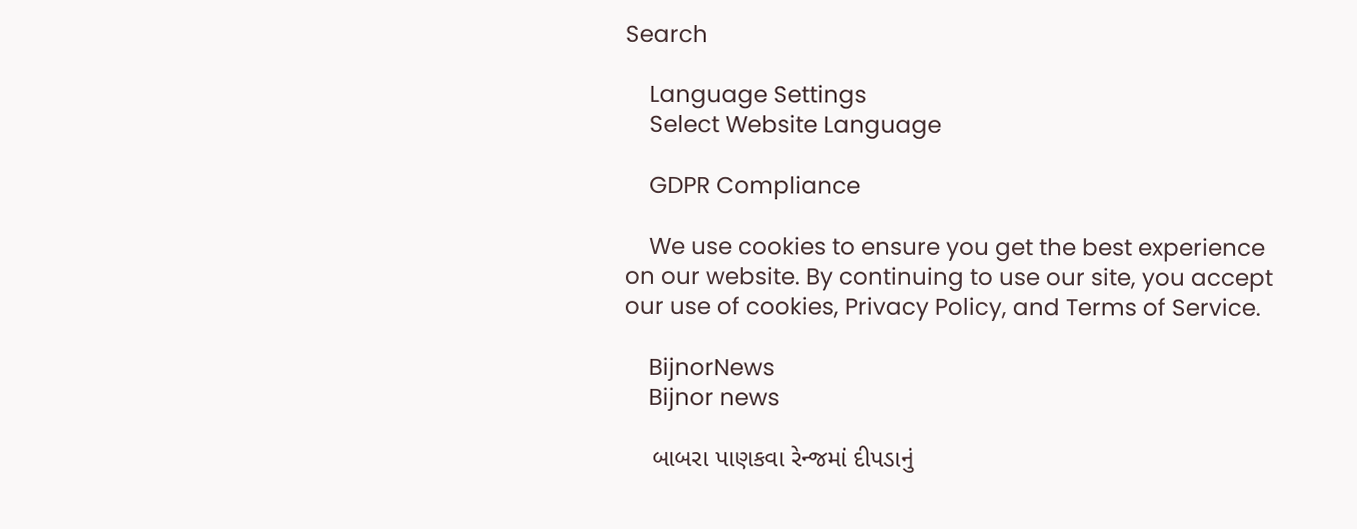Search

    Language Settings
    Select Website Language

    GDPR Compliance

    We use cookies to ensure you get the best experience on our website. By continuing to use our site, you accept our use of cookies, Privacy Policy, and Terms of Service.

    BijnorNews
    Bijnor news

    બાબરા પાણકવા રેન્જમાં દીપડાનું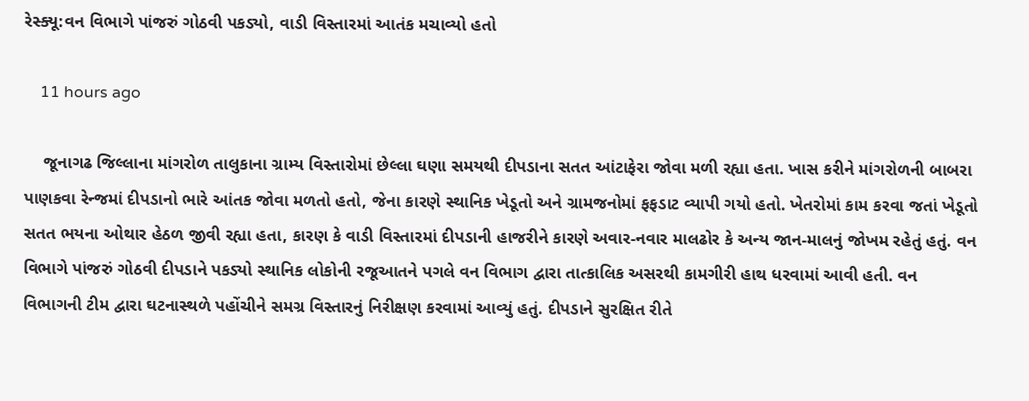રેસ્ક્યૂ:વન વિભાગે પાંજરું ગોઠવી પકડ્યો, વાડી વિસ્તારમાં આતંક મચાવ્યો હતો

    11 hours ago

    જૂનાગઢ જિલ્લાના માંગરોળ તાલુકાના ગ્રામ્ય વિસ્તારોમાં છેલ્લા ઘણા સમયથી દીપડાના સતત આંટાફેરા જોવા મળી રહ્યા હતા. ખાસ કરીને માંગરોળની બાબરા પાણકવા રેન્જમાં દીપડાનો ભારે આંતક જોવા મળતો હતો, જેના કારણે સ્થાનિક ખેડૂતો અને ગ્રામજનોમાં ફફડાટ વ્યાપી ગયો હતો. ખેતરોમાં કામ કરવા જતાં ખેડૂતો સતત ભયના ઓથાર હેઠળ જીવી રહ્યા હતા, કારણ કે વાડી વિસ્તારમાં દીપડાની હાજરીને કારણે અવાર-નવાર માલઢોર કે અન્ય જાન-માલનું જોખમ રહેતું હતું. વન વિભાગે પાંજરું ગોઠવી દીપડાને પકડ્યો સ્થાનિક લોકોની રજૂઆતને પગલે વન વિભાગ દ્વારા તાત્કાલિક અસરથી કામગીરી હાથ ધરવામાં આવી હતી. વન વિભાગની ટીમ દ્વારા ઘટનાસ્થળે પહોંચીને સમગ્ર વિસ્તારનું નિરીક્ષણ કરવામાં આવ્યું હતું. દીપડાને સુરક્ષિત રીતે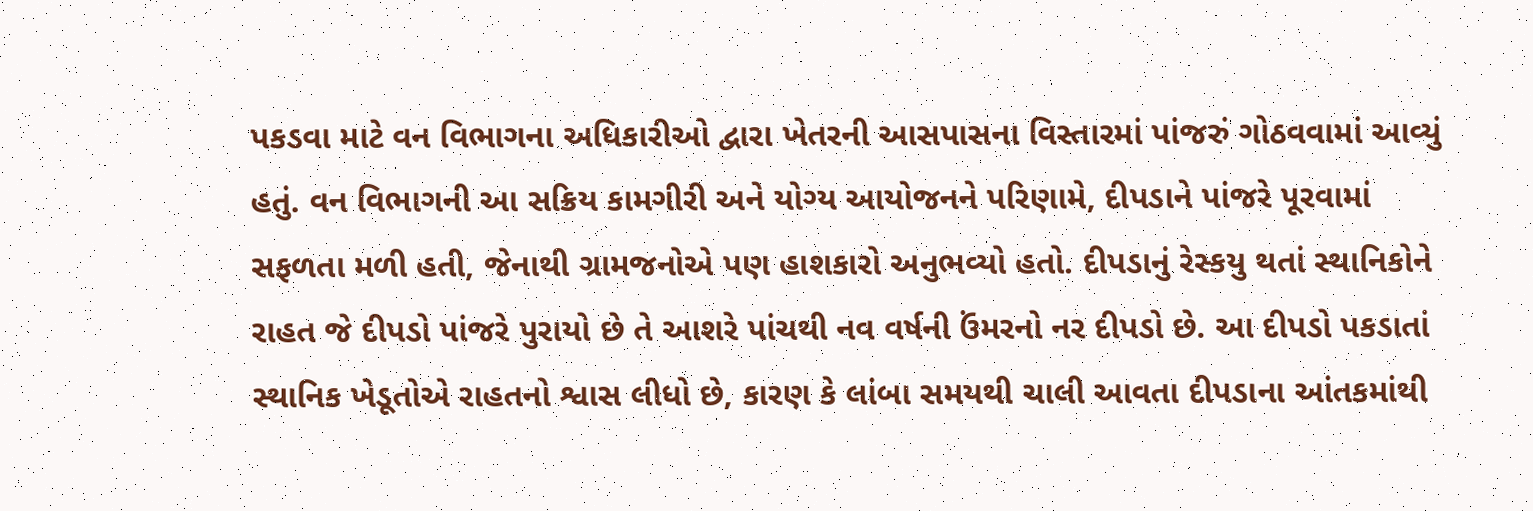પકડવા માટે વન વિભાગના અધિકારીઓ દ્વારા ખેતરની આસપાસના વિસ્તારમાં પાંજરું ગોઠવવામાં આવ્યું હતું. વન વિભાગની આ સક્રિય કામગીરી અને યોગ્ય આયોજનને પરિણામે, દીપડાને પાંજરે પૂરવામાં સફળતા મળી હતી, જેનાથી ગ્રામજનોએ પણ હાશકારો અનુભવ્યો હતો. દીપડાનું રેસ્કયુ થતાં સ્થાનિકોને રાહત જે દીપડો પાંજરે પુરાયો છે તે આશરે પાંચથી નવ વર્ષની ઉંમરનો નર દીપડો છે. આ દીપડો પકડાતાં સ્થાનિક ખેડૂતોએ રાહતનો શ્વાસ લીધો છે, કારણ કે લાંબા સમયથી ચાલી આવતા દીપડાના આંતકમાંથી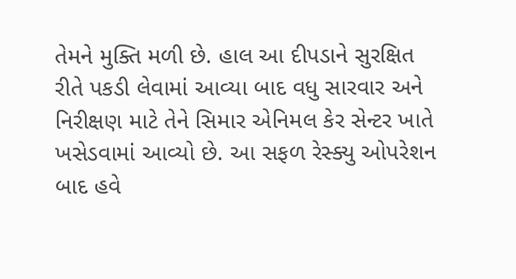તેમને મુક્તિ મળી છે. હાલ આ દીપડાને સુરક્ષિત રીતે પકડી લેવામાં આવ્યા બાદ વધુ સારવાર અને નિરીક્ષણ માટે તેને સિમાર એનિમલ કેર સેન્ટર ખાતે ખસેડવામાં આવ્યો છે. આ સફળ રેસ્ક્યુ ઓપરેશન બાદ હવે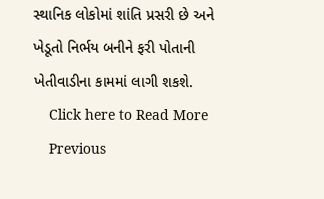સ્થાનિક લોકોમાં શાંતિ પ્રસરી છે અને ખેડૂતો નિર્ભય બનીને ફરી પોતાની ખેતીવાડીના કામમાં લાગી શકશે.
    Click here to Read More
    Previous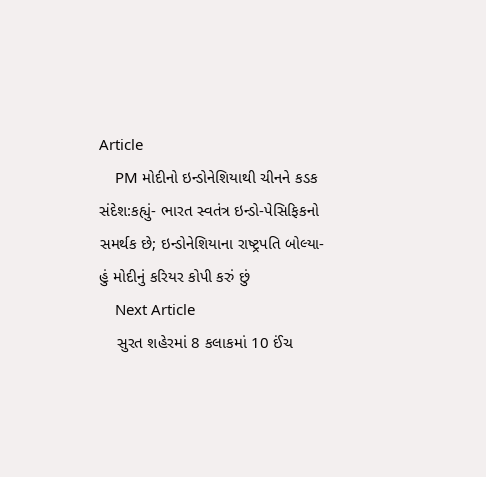Article
    PM મોદીનો ઇન્ડોનેશિયાથી ચીનને કડક સંદેશ:કહ્યું- ભારત સ્વતંત્ર ઇન્ડો-પેસિફિકનો સમર્થક છે; ઇન્ડોનેશિયાના રાષ્ટ્રપતિ બોલ્યા- હું મોદીનું કરિયર કોપી કરું છું
    Next Article
    સુરત શહેરમાં 8 કલાકમાં 10 ઈંચ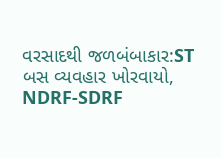વરસાદથી જળબંબાકાર:ST બસ વ્યવહાર ખોરવાયો, NDRF-SDRF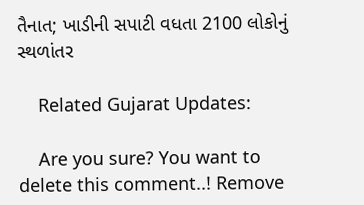તૈનાત; ખાડીની સપાટી વધતા 2100 લોકોનું સ્થળાંતર

    Related Gujarat Updates:

    Are you sure? You want to delete this comment..! Remove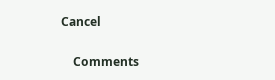Cancel

    Comments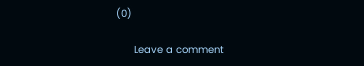(0)

      Leave a comment